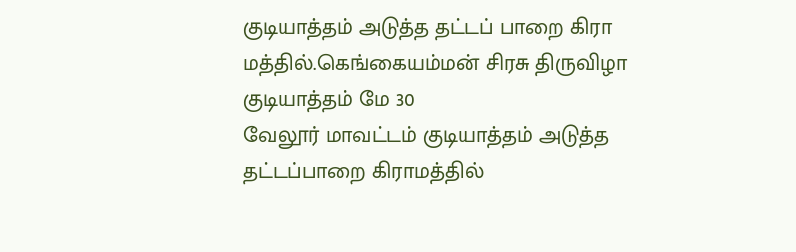குடியாத்தம் அடுத்த தட்டப் பாறை கிரா மத்தில்.கெங்கையம்மன் சிரசு திருவிழா
குடியாத்தம் மே 30
வேலூர் மாவட்டம் குடியாத்தம் அடுத்த தட்டப்பாறை கிராமத்தில்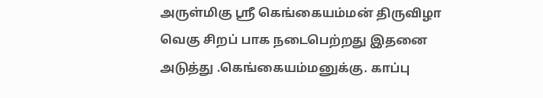அருள்மிகு ஸ்ரீ கெங்கையம்மன் திருவிழா வெகு சிறப் பாக நடைபெற்றது இதனை அடுத்து .கெங்கையம்மனுக்கு. காப்பு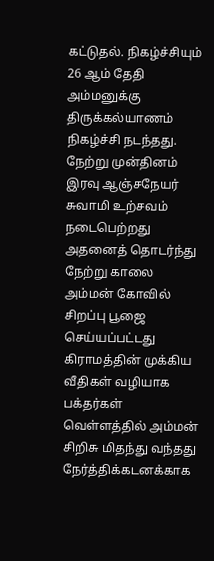கட்டுதல். நிகழ்ச்சியும் 26 ஆம் தேதி அம்மனுக்கு திருக்கல்யாணம் நிகழ்ச்சி நடந்தது.
நேற்று முன்தினம் இரவு ஆஞ்சநேயர் சுவாமி உற்சவம் நடைபெற்றது அதனைத் தொடர்ந்து நேற்று காலை அம்மன் கோவில் சிறப்பு பூஜை செய்யப்பட்டது கிராமத்தின் முக்கிய வீதிகள் வழியாக பக்தர்கள் வெள்ளத்தில் அம்மன் சிறிசு மிதந்து வந்தது நேர்த்திக்கடனக்காக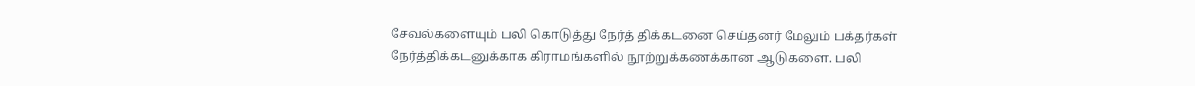சேவல்களையும் பலி கொடுத்து நேர்த் திக்கடனை செய்தனர் மேலும் பக்தர்கள் நேர்த்திக்கடனுக்காக கிராமங்களில் நூற்றுக்கணக்கான ஆடுகளை. பலி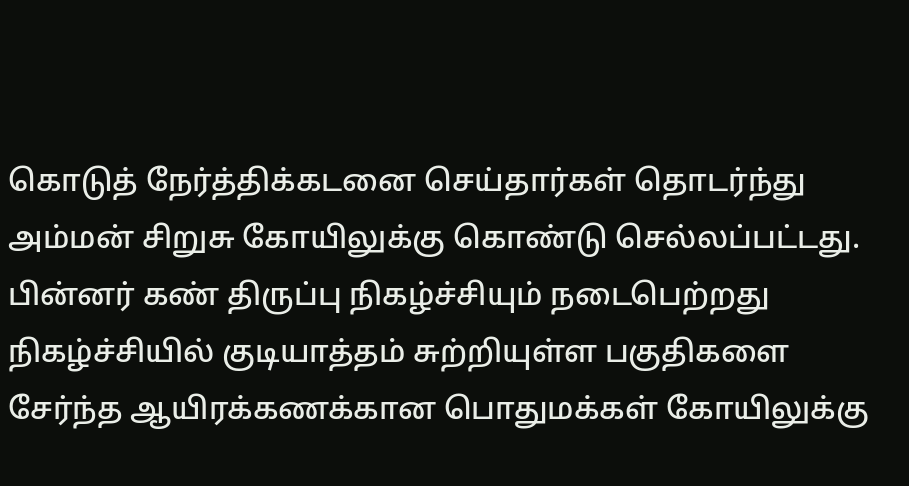கொடுத் நேர்த்திக்கடனை செய்தார்கள் தொடர்ந்து அம்மன் சிறுசு கோயிலுக்கு கொண்டு செல்லப்பட்டது. பின்னர் கண் திருப்பு நிகழ்ச்சியும் நடைபெற்றது நிகழ்ச்சியில் குடியாத்தம் சுற்றியுள்ள பகுதிகளை சேர்ந்த ஆயிரக்கணக்கான பொதுமக்கள் கோயிலுக்கு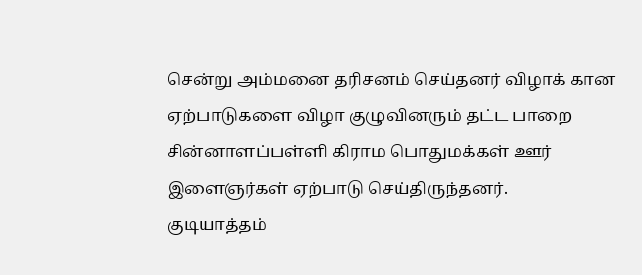சென்று அம்மனை தரிசனம் செய்தனர் விழாக் கான ஏற்பாடுகளை விழா குழுவினரும் தட்ட பாறை சின்னாளப்பள்ளி கிராம பொதுமக்கள் ஊர் இளைஞர்கள் ஏற்பாடு செய்திருந்தனர்.
குடியாத்தம்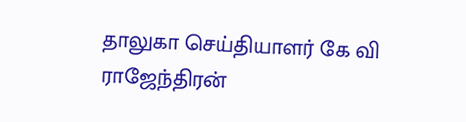தாலுகா செய்தியாளர் கே வி ராஜேந்திரன்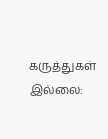கருத்துகள் இல்லை: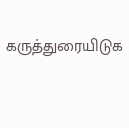கருத்துரையிடுக